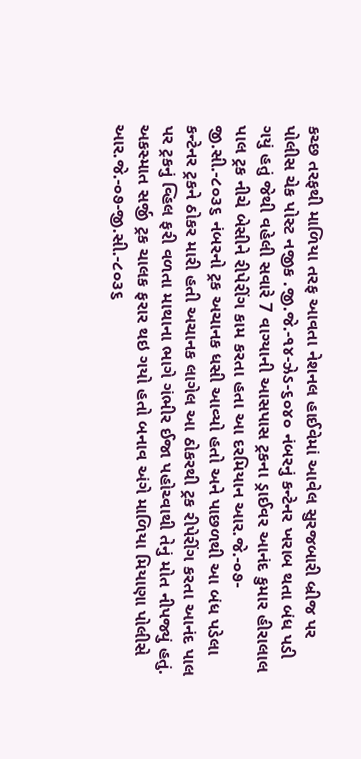કચ્છ તરફથી માળિયા તરફ આવતા નેશનલ હાઈવેમાં આવેલ સુરજબારી બ્રીજ પર પોલીસ ચેક પોસ્ટ નજીક .જી.જે.-૧૪-ઝેડ-૬૦૪૦ નંબરનું કન્ટેનર ખરાબ થતા બંધ પડી ગયું હતું જેથી વહેલી સવારે 7 વાગ્યાની આસપાસ ટ્રકના ડ્રાઈવર આનંદ કુમાર હીરાલાલ પાલ ટ્રક નીચે બેસીને રીપેરીંગ કામ કરતા હતા આ દરમિયાન આર.જે.-૦૭-જી.સી.-૮૦૩૬ નંબરનો ટ્રક અચાનક ધસી આવ્યો હતો અને પાછળથી આ બંધ પડેલા કન્ટેનર ટ્રકને ઠોકર મારી હતી અચાનક લાગેલ આ ઠોકરથી ટ્રક રીપેરીંગ કરતા આનંદ પાલ પર ટ્રકનું વ્હિલ ફરી વળતા માથાના ભાગે ગંભીર ઈજા પહોચ્વાથી તેનું મોત નીપજ્યું હતું. અકસ્માત સર્જી ટ્રક ચાલક ફરાર થઇ ગયો હતો બનાવ અંગે માળિયા મિયાણા પોલીસે આર.જે.-૦૭-જી.સી.-૮૦૩૬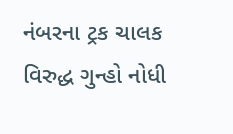નંબરના ટ્રક ચાલક વિરુદ્ધ ગુન્હો નોધી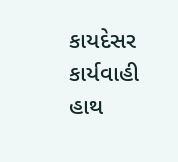કાયદેસર કાર્યવાહી હાથ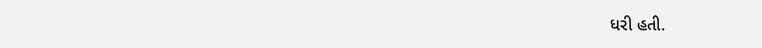ધરી હતી.